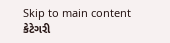Skip to main content
કેટેગરી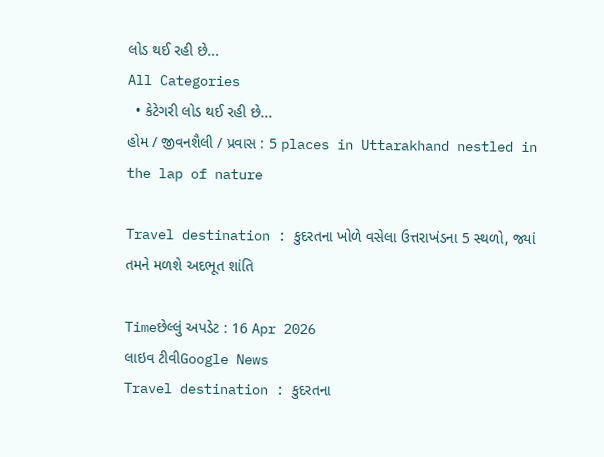લોડ થઈ રહી છે...
All Categories
  • કેટેગરી લોડ થઈ રહી છે...
હોમ / જીવનશૈલી / પ્રવાસ : 5 places in Uttarakhand nestled in the lap of nature

Travel destination : કુદરતના ખોળે વસેલા ઉત્તરાખંડના 5 સ્થળો, જ્યાં તમને મળશે અદભૂત શાંતિ

Timeછેલ્લું અપડેટ : 16 Apr 2026
લાઇવ ટીવીGoogle News
Travel destination : કુદરતના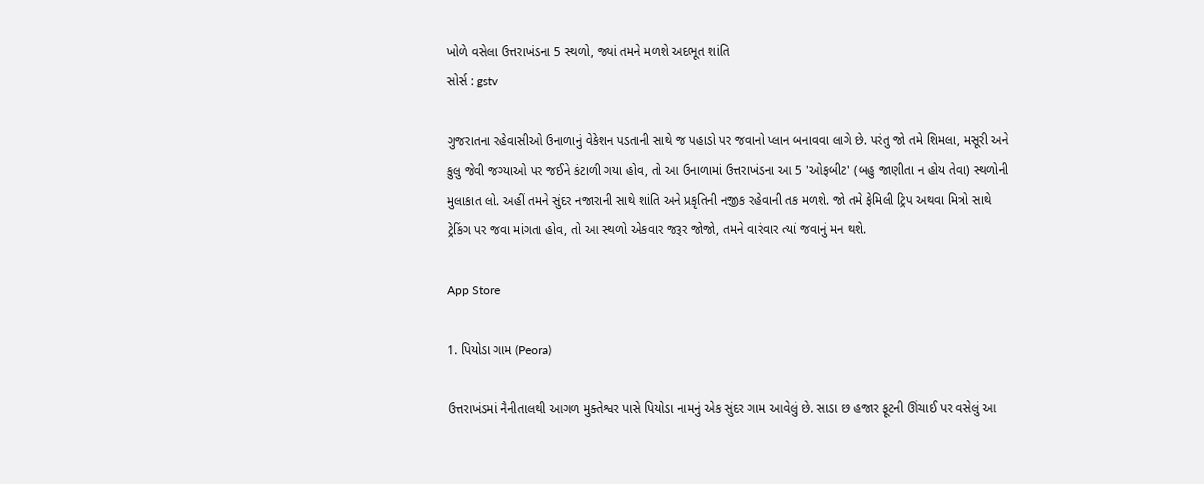ખોળે વસેલા ઉત્તરાખંડના 5 સ્થળો, જ્યાં તમને મળશે અદભૂત શાંતિ
સોર્સ : gstv

ગુજરાતના રહેવાસીઓ ઉનાળાનું વેકેશન પડતાની સાથે જ પહાડો પર જવાનો પ્લાન બનાવવા લાગે છે. પરંતુ જો તમે શિમલા, મસૂરી અને કુલુ જેવી જગ્યાઓ પર જઈને કંટાળી ગયા હોવ, તો આ ઉનાળામાં ઉત્તરાખંડના આ 5 'ઓફબીટ' (બહુ જાણીતા ન હોય તેવા) સ્થળોની મુલાકાત લો. અહીં તમને સુંદર નજારાની સાથે શાંતિ અને પ્રકૃતિની નજીક રહેવાની તક મળશે. જો તમે ફેમિલી ટ્રિપ અથવા મિત્રો સાથે ટ્રેકિંગ પર જવા માંગતા હોવ, તો આ સ્થળો એકવાર જરૂર જોજો, તમને વારંવાર ત્યાં જવાનું મન થશે.

App Store

1. પિયોડા ગામ (Peora)

ઉત્તરાખંડમાં નૈનીતાલથી આગળ મુક્તેશ્વર પાસે પિયોડા નામનું એક સુંદર ગામ આવેલું છે. સાડા છ હજાર ફૂટની ઊંચાઈ પર વસેલું આ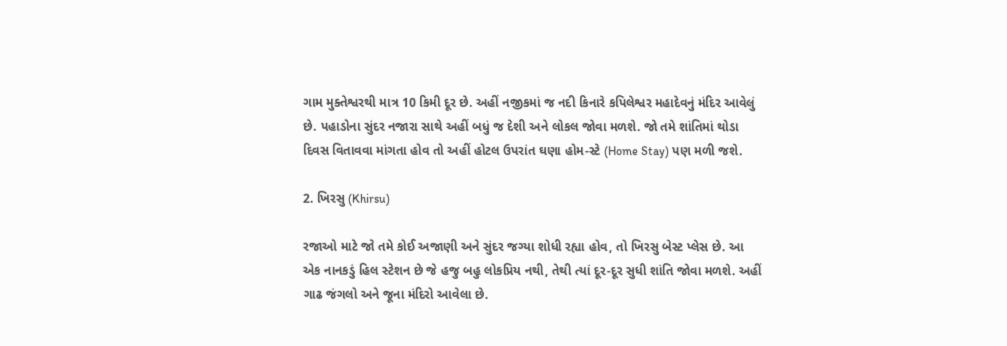ગામ મુક્તેશ્વરથી માત્ર 10 કિમી દૂર છે. અહીં નજીકમાં જ નદી કિનારે કપિલેશ્વર મહાદેવનું મંદિર આવેલું છે. પહાડોના સુંદર નજારા સાથે અહીં બધું જ દેશી અને લોકલ જોવા મળશે. જો તમે શાંતિમાં થોડા દિવસ વિતાવવા માંગતા હોવ તો અહીં હોટલ ઉપરાંત ઘણા હોમ-સ્ટે (Home Stay) પણ મળી જશે.

2. ખિરસુ (Khirsu)

રજાઓ માટે જો તમે કોઈ અજાણી અને સુંદર જગ્યા શોધી રહ્યા હોવ, તો ખિરસુ બેસ્ટ પ્લેસ છે. આ એક નાનકડું હિલ સ્ટેશન છે જે હજુ બહુ લોકપ્રિય નથી, તેથી ત્યાં દૂર-દૂર સુધી શાંતિ જોવા મળશે. અહીં ગાઢ જંગલો અને જૂના મંદિરો આવેલા છે.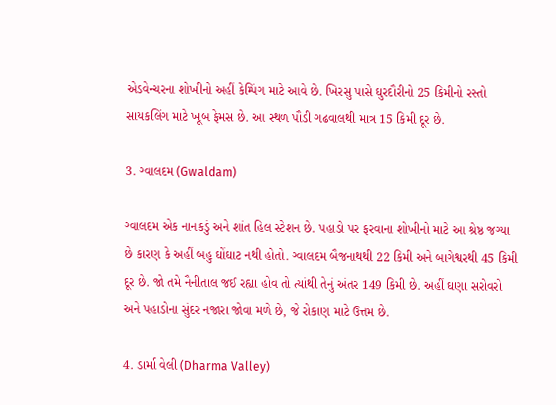એડવેન્ચરના શોખીનો અહીં કેમ્પિંગ માટે આવે છે. ખિરસુ પાસે ઘુરદૌરીનો 25 કિમીનો રસ્તો સાયકલિંગ માટે ખૂબ ફેમસ છે. આ સ્થળ પૌડી ગઢવાલથી માત્ર 15 કિમી દૂર છે.

3. ગ્વાલદમ (Gwaldam)

ગ્વાલદમ એક નાનકડું અને શાંત હિલ સ્ટેશન છે. પહાડો પર ફરવાના શોખીનો માટે આ શ્રેષ્ઠ જગ્યા છે કારણ કે અહીં બહુ ઘોંઘાટ નથી હોતો. ગ્વાલદમ બૈજનાથથી 22 કિમી અને બાગેશ્વરથી 45 કિમી દૂર છે. જો તમે નૈનીતાલ જઈ રહ્યા હોવ તો ત્યાંથી તેનું અંતર 149 કિમી છે. અહીં ઘણા સરોવરો અને પહાડોના સુંદર નજારા જોવા મળે છે, જે રોકાણ માટે ઉત્તમ છે.

4. ડાર્મા વેલી (Dharma Valley)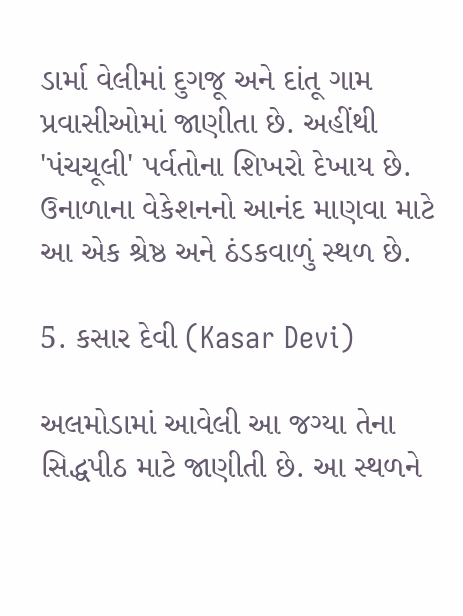ડાર્મા વેલીમાં દુગજૂ અને દાંતૂ ગામ પ્રવાસીઓમાં જાણીતા છે. અહીંથી 'પંચચૂલી' પર્વતોના શિખરો દેખાય છે. ઉનાળાના વેકેશનનો આનંદ માણવા માટે આ એક શ્રેષ્ઠ અને ઠંડકવાળું સ્થળ છે.

5. કસાર દેવી (Kasar Devi)

અલમોડામાં આવેલી આ જગ્યા તેના સિદ્ધપીઠ માટે જાણીતી છે. આ સ્થળને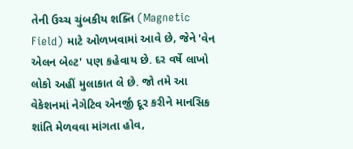તેની ઉચ્ચ ચુંબકીય શક્તિ (Magnetic Field) માટે ઓળખવામાં આવે છે, જેને 'વેન એલન બેલ્ટ' પણ કહેવાય છે. દર વર્ષે લાખો લોકો અહીં મુલાકાત લે છે. જો તમે આ વેકેશનમાં નેગેટિવ એનર્જી દૂર કરીને માનસિક શાંતિ મેળવવા માંગતા હોવ,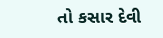તો કસાર દેવી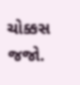ચોક્કસ જજો.